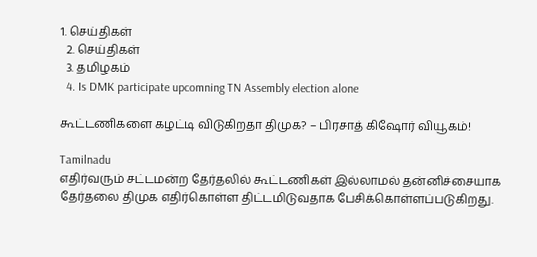1. செய்திகள்
  2. செய்திகள்
  3. த‌மிழக‌ம்
  4. Is DMK participate upcomning TN Assembly election alone

கூட்டணிகளை கழட்டி விடுகிறதா திமுக? – பிரசாத் கிஷோர் வியூகம்!

Tamilnadu
எதிர்வரும் சட்டமன்ற தேர்தலில் கூட்டணிகள் இல்லாமல் தன்னிச்சையாக தேர்தலை திமுக எதிர்கொள்ள திட்டமிடுவதாக பேசிக்கொள்ளப்படுகிறது.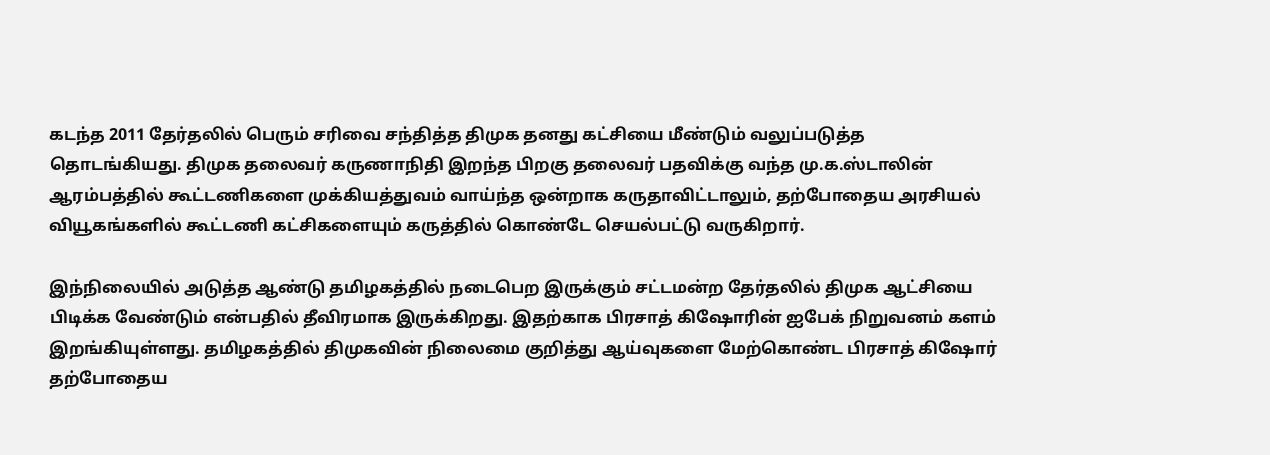கடந்த 2011 தேர்தலில் பெரும் சரிவை சந்தித்த திமுக தனது கட்சியை மீண்டும் வலுப்படுத்த தொடங்கியது. திமுக தலைவர் கருணாநிதி இறந்த பிறகு தலைவர் பதவிக்கு வந்த மு.க.ஸ்டாலின் ஆரம்பத்தில் கூட்டணிகளை முக்கியத்துவம் வாய்ந்த ஒன்றாக கருதாவிட்டாலும், தற்போதைய அரசியல் வியூகங்களில் கூட்டணி கட்சிகளையும் கருத்தில் கொண்டே செயல்பட்டு வருகிறார்.

இந்நிலையில் அடுத்த ஆண்டு தமிழகத்தில் நடைபெற இருக்கும் சட்டமன்ற தேர்தலில் திமுக ஆட்சியை பிடிக்க வேண்டும் என்பதில் தீவிரமாக இருக்கிறது. இதற்காக பிரசாத் கிஷோரின் ஐபேக் நிறுவனம் களம் இறங்கியுள்ளது. தமிழகத்தில் திமுகவின் நிலைமை குறித்து ஆய்வுகளை மேற்கொண்ட பிரசாத் கிஷோர் தற்போதைய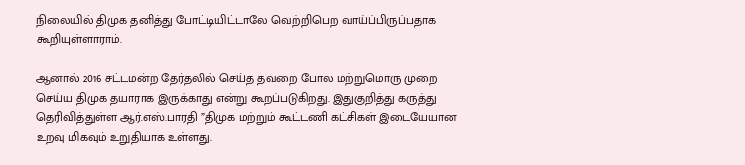நிலையில் திமுக தனித்து போட்டியிட்டாலே வெற்றிபெற வாய்ப்பிருப்பதாக கூறியுள்ளாராம்.

ஆனால் 2016 சட்டமன்ற தேர்தலில் செய்த தவறை போல மற்றுமொரு முறை செய்ய திமுக தயாராக இருக்காது என்று கூறப்படுகிறது. இதுகுறித்து கருத்து தெரிவித்துள்ள ஆர்.எஸ்.பாரதி ”திமுக மற்றும் கூட்டணி கட்சிகள் இடையேயான உறவு மிகவும் உறுதியாக உள்ளது.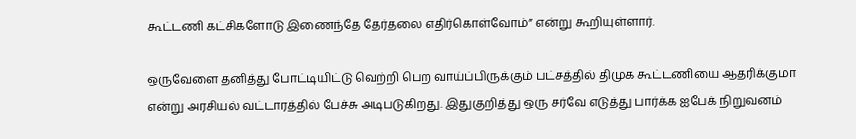கூட்டணி கட்சிகளோடு இணைந்தே தேர்தலை எதிர்கொள்வோம்” என்று கூறியுள்ளார்.

ஒருவேளை தனித்து போட்டியிட்டு வெற்றி பெற வாய்ப்பிருக்கும் பட்சத்தில் திமுக கூட்டணியை ஆதரிக்குமா என்று அரசியல் வட்டாரத்தில் பேச்சு அடிபடுகிறது. இதுகுறித்து ஒரு சர்வே எடுத்து பார்க்க ஐபேக் நிறுவனம்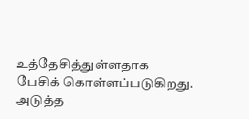உத்தேசித்துள்ளதாக பேசிக் கொள்ளப்படுகிறது.
அடுத்த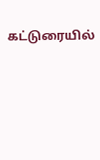கட்டுரையில்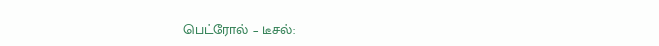பெட்ரோல் – டீசல்: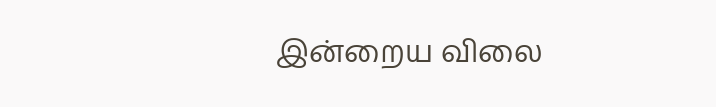இன்றைய விலை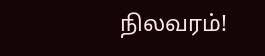நிலவரம்!